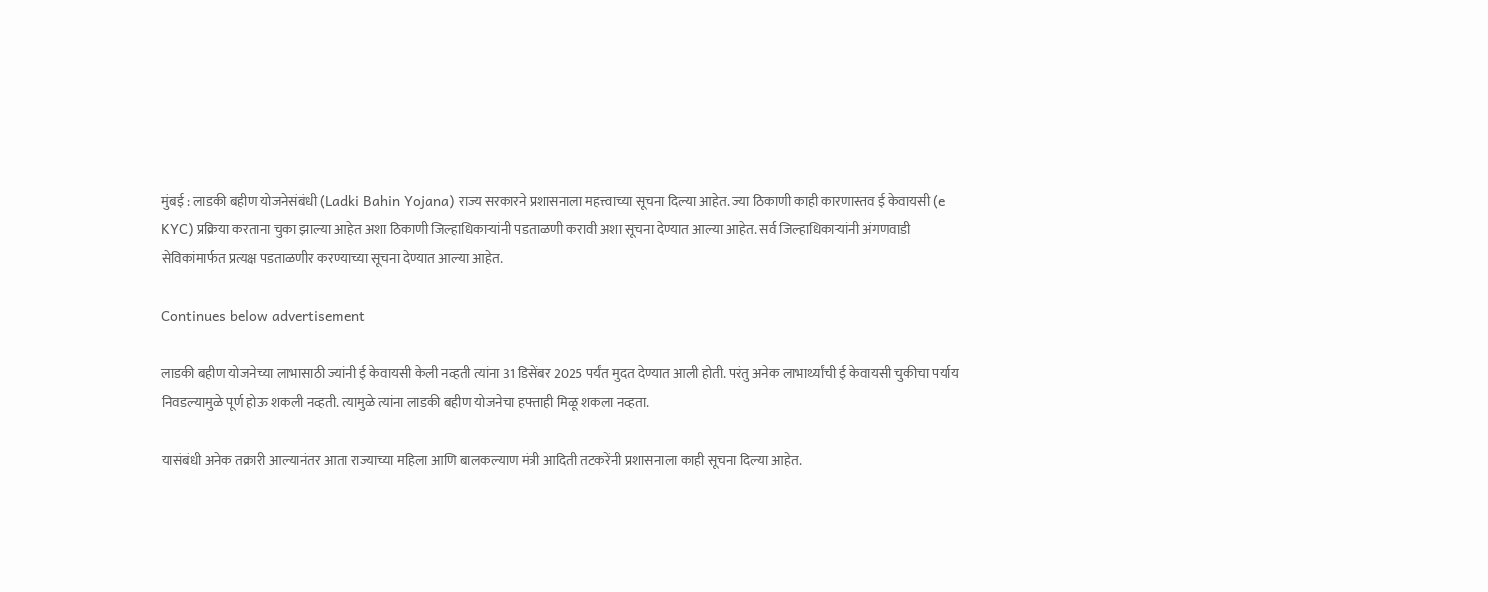मुंबई : लाडकी बहीण योजनेसंबंधी (Ladki Bahin Yojana) राज्य सरकारने प्रशासनाला महत्त्वाच्या सूचना दिल्या आहेत. ज्या ठिकाणी काही कारणास्तव ई केवायसी (e KYC) प्रक्रिया करताना चुका झाल्या आहेत अशा ठिकाणी जिल्हाधिकाऱ्यांनी पडताळणी करावी अशा सूचना देण्यात आल्या आहेत. सर्व जिल्हाधिकाऱ्यांनी अंगणवाडी सेविकांमार्फत प्रत्यक्ष पडताळणीर करण्याच्या सूचना देण्यात आल्या आहेत.

Continues below advertisement

लाडकी बहीण योजनेच्या लाभासाठी ज्यांनी ई केवायसी केली नव्हती त्यांना 31 डिसेंबर 2025 पर्यंत मुदत देण्यात आली होती. परंतु अनेक लाभार्थ्यांची ई केवायसी चुकीचा पर्याय निवडल्यामुळे पूर्ण होऊ शकली नव्हती. त्यामुळे त्यांना लाडकी बहीण योजनेचा हफ्ताही मिळू शकला नव्हता.

यासंबंधी अनेक तक्रारी आल्यानंतर आता राज्याच्या महिला आणि बालकल्याण मंत्री आदिती तटकरेंनी प्रशासनाला काही सूचना दिल्या आहेत.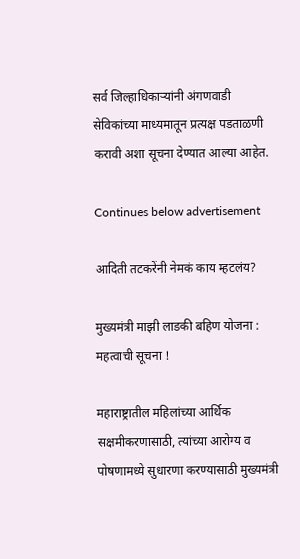सर्व जिल्हाधिकाऱ्यांनी अंगणवाडी सेविकांच्या माध्यमातून प्रत्यक्ष पडताळणी करावी अशा सूचना देण्यात आल्या आहेत.

Continues below advertisement

आदिती तटकरेंनी नेमकं काय म्हटलंय?

मुख्यमंत्री माझी लाडकी बहिण योजना : महत्वाची सूचना !

महाराष्ट्रातील महिलांच्या आर्थिक सक्षमीकरणासाठी, त्यांच्या आरोग्य व पोषणामध्ये सुधारणा करण्यासाठी मुख्यमंत्री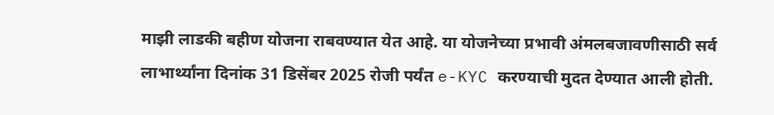माझी लाडकी बहीण योजना राबवण्यात येत आहे. या योजनेच्या प्रभावी अंमलबजावणीसाठी सर्व लाभार्थ्यांना दिनांक 31 डिसेंबर 2025 रोजी पर्यंत e-KYC करण्याची मुदत देण्यात आली होती.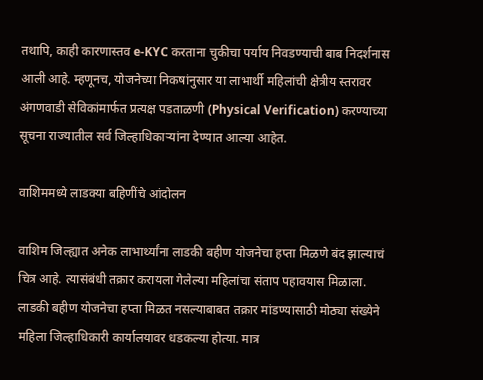तथापि, काही कारणास्तव e-KYC करताना चुकीचा पर्याय निवडण्याची बाब निदर्शनास आली आहे. म्हणूनच, योजनेच्या निकषांनुसार या लाभार्थी महिलांची क्षेत्रीय स्तरावर अंगणवाडी सेविकांमार्फत प्रत्यक्ष पडताळणी (Physical Verification) करण्याच्या सूचना राज्यातील सर्व जिल्हाधिकाऱ्यांना देण्यात आल्या आहेत.

वाशिममध्ये लाडक्या बहिणींचे आंदोलन

वाशिम जिल्ह्यात अनेक लाभार्थ्यांना लाडकी बहीण योजनेचा हप्ता मिळणे बंद झाल्याचं चित्र आहे. त्यासंबंधी तक्रार करायला गेलेल्या महिलांचा संताप पहावयास मिळाला. लाडकी बहीण योजनेचा हप्ता मिळत नसल्याबाबत तक्रार मांडण्यासाठी मोठ्या संख्येने महिला जिल्हाधिकारी कार्यालयावर धडकल्या होत्या. मात्र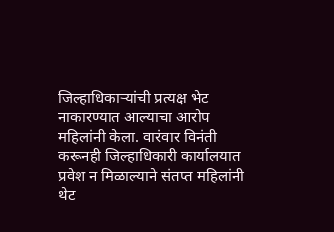जिल्हाधिकाऱ्यांची प्रत्यक्ष भेट नाकारण्यात आल्याचा आरोप महिलांनी केला. वारंवार विनंती करूनही जिल्हाधिकारी कार्यालयात प्रवेश न मिळाल्याने संतप्त महिलांनी थेट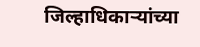जिल्हाधिकाऱ्यांच्या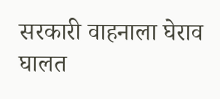सरकारी वाहनाला घेराव घालत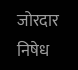जोरदार निषेध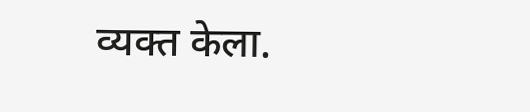व्यक्त केला.